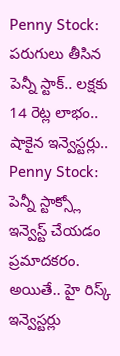Penny Stock: పరుగులు తీసిన పెన్నీ స్టాక్.. లక్షకు 14 రెట్ల లాభం.. షాకైన ఇన్వెస్టర్లు..
Penny Stock: పెన్నీ స్టాక్స్లో ఇన్వెస్ట్ చేయడం ప్రమాదకరం. అయితే.. హై రిస్క్ ఇన్వెస్టర్లు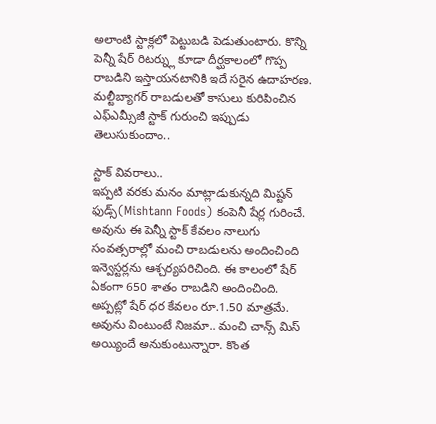అలాంటి స్టాక్లలో పెట్టుబడి పెడుతుంటారు. కొన్ని పెన్నీ షేర్ రిటర్న్లు కూడా దీర్ఘకాలంలో గొప్ప రాబడిని ఇస్తాయనటానికి ఇదే సరైన ఉదాహరణ. మల్టీబ్యాగర్ రాబడులతో కాసులు కురిపించిన ఎఫ్ఎమ్సీజీ స్టాక్ గురుంచి ఇప్పుడు తెలుసుకుందాం..

స్టాక్ వివరాలు..
ఇప్పటి వరకు మనం మాట్లాడుకున్నది మిష్టన్ ఫుడ్స్(Mishtann Foods) కంపెనీ షేర్ల గురించే. అవును ఈ పెన్నీ స్టాక్ కేవలం నాలుగు సంవత్సరాల్లో మంచి రాబడులను అందించింది ఇన్వెస్టర్లను ఆశ్చర్యపరిచింది. ఈ కాలంలో షేర్ ఏకంగా 650 శాతం రాబడిని అందించింది. అప్పట్లో షేర్ ధర కేవలం రూ.1.50 మాత్రమే. అవును వింటుంటే నిజమా.. మంచి చాన్స్ మిస్ అయ్యిందే అనుకుంటున్నారా. కొంత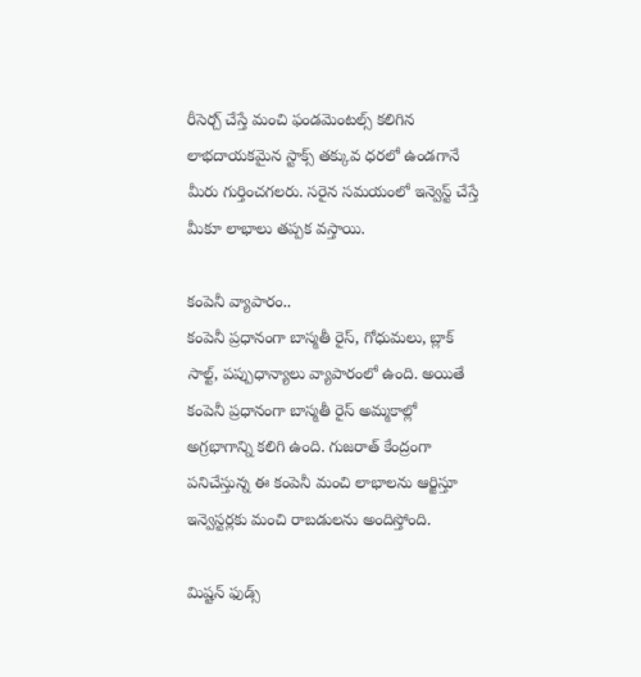రీసెర్చ్ చేస్తే మంచి ఫండమెంటల్స్ కలిగిన లాభదాయకమైన స్టాక్స్ తక్కువ ధరలో ఉండగానే మీరు గుర్తించగలరు. సరైన సమయంలో ఇన్వెస్ట్ చేస్తే మీకూ లాభాలు తప్పక వస్తాయి.

కంపెనీ వ్యాపారం..
కంపెనీ ప్రధానంగా బాస్మతీ రైస్, గోధుమలు, బ్లాక్ సాల్ట్, పప్పుధాన్యాలు వ్యాపారంలో ఉంది. అయితే కంపెనీ ప్రధానంగా బాస్మతీ రైస్ అమ్మకాల్లో అగ్రభాగాన్ని కలిగి ఉంది. గుజరాత్ కేంద్రంగా పనిచేస్తున్న ఈ కంపెనీ మంచి లాభాలను ఆర్జిస్తూ ఇన్వెస్టర్లకు మంచి రాబడులను అందిస్తోంది.

మిష్టన్ ఫుడ్స్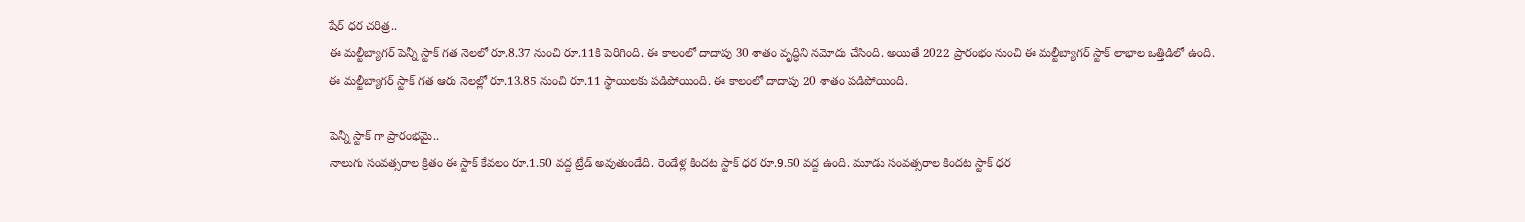షేర్ ధర చరిత్ర..
ఈ మల్టీబ్యాగర్ పెన్నీ స్టాక్ గత నెలలో రూ.8.37 నుంచి రూ.11కి పెరిగింది. ఈ కాలంలో దాదాపు 30 శాతం వృద్ధిని నమోదు చేసింది. అయితే 2022 ప్రారంభం నుంచి ఈ మల్టీబ్యాగర్ స్టాక్ లాభాల ఒత్తిడిలో ఉంది. ఈ మల్టీబ్యాగర్ స్టాక్ గత ఆరు నెలల్లో రూ.13.85 నుంచి రూ.11 స్థాయిలకు పడిపోయింది. ఈ కాలంలో దాదాపు 20 శాతం పడిపోయింది.

పెన్నీ స్టాక్ గా ప్రారంభమై..
నాలుగు సంవత్సరాల క్రితం ఈ స్టాక్ కేవలం రూ.1.50 వద్ద ట్రేడ్ అవుతుండేది. రెండేళ్ల కిందట స్టాక్ ధర రూ.9.50 వద్ద ఉంది. మూడు సంవత్సరాల కిందట స్టాక్ ధర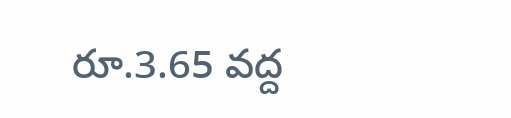రూ.3.65 వద్ద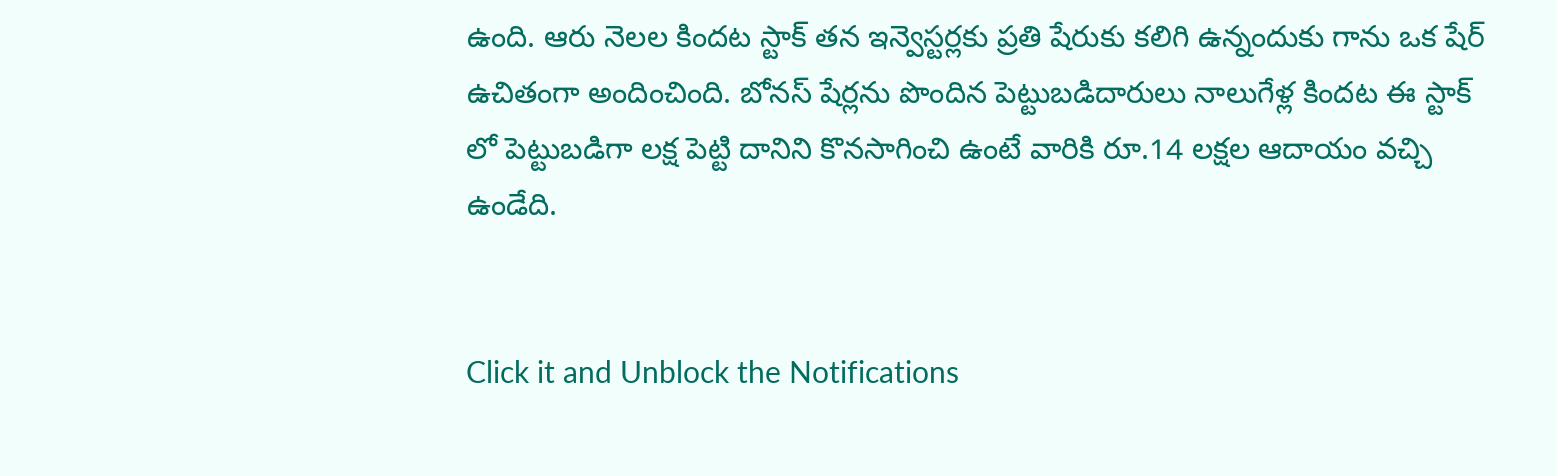ఉంది. ఆరు నెలల కిందట స్టాక్ తన ఇన్వెస్టర్లకు ప్రతి షేరుకు కలిగి ఉన్నందుకు గాను ఒక షేర్ ఉచితంగా అందించింది. బోనస్ షేర్లను పొందిన పెట్టుబడిదారులు నాలుగేళ్ల కిందట ఈ స్టాక్ లో పెట్టుబడిగా లక్ష పెట్టి దానిని కొనసాగించి ఉంటే వారికి రూ.14 లక్షల ఆదాయం వచ్చి ఉండేది.


Click it and Unblock the Notifications